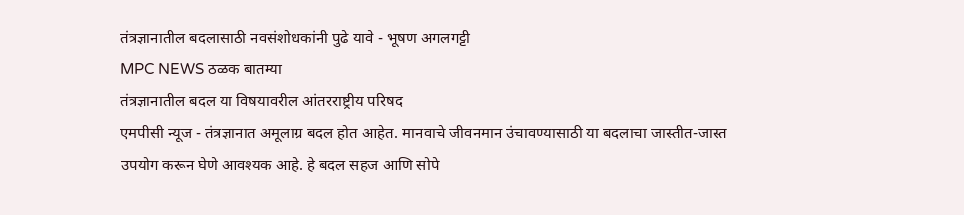तंत्रज्ञानातील बदलासाठी नवसंशोधकांनी पुढे यावे - भूषण अगलगट्टी
MPC NEWS ठळक बातम्या
तंत्रज्ञानातील बदल या विषयावरील आंतरराष्ट्रीय परिषद
एमपीसी न्यूज - तंत्रज्ञानात अमूलाग्र बदल होत आहेत. मानवाचे जीवनमान उंचावण्यासाठी या बदलाचा जास्तीत-जास्त उपयोग करून घेणे आवश्यक आहे. हे बदल सहज आणि सोपे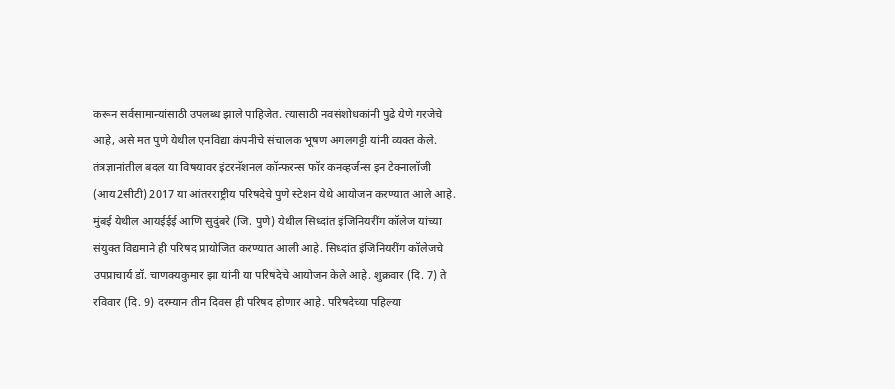करून सर्वसामान्यांसाठी उपलब्ध झाले पाहिजेत. त्यासाठी नवसंशोधकांनी पुढे येणे गरजेचे आहे, असे मत पुणे येथील एनविद्या कंपनीचे संचालक भूषण अगलगट्टी यांनी व्यक्त केले.
तंत्रज्ञानांतील बदल या विषयावर इंटरनॅशनल कॉन्फरन्स फॉर कनव्हर्जन्स इन टेक्नालॉजी (आय2सीटी) 2017 या आंतरराष्ट्रीय परिषदेचे पुणे स्टेशन येथे आयोजन करण्यात आले आहे. मुंबई येथील आयईईई आणि सुदुंबरे (जि. पुणे) येथील सिध्दांत इंजिनियरींग कॉलेज यांच्या संयुक्त विद्यमाने ही परिषद प्रायोजित करण्यात आली आहे. सिध्दांत इंजिनियरींग कॉलेजचे उपप्राचार्य डॉ. चाणक्यकुमार झा यांनी या परिषदेचे आयोजन केले आहे. शुक्रवार (दि. 7) ते रविवार (दि. 9) दरम्यान तीन दिवस ही परिषद होणार आहे. परिषदेच्या पहिल्या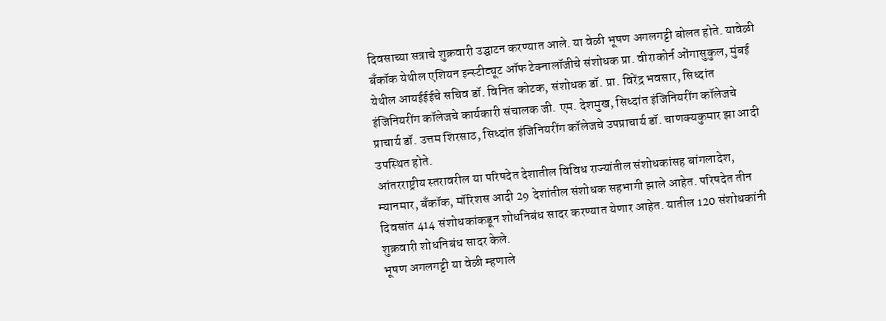दिवसाच्या सत्राचे शुक्रवारी उद्घाटन करण्यात आले. या वेळी भूषण अगलगट्टी बोलत होते. यावेळी बँकॉक येथील एशियन इन्स्टीट्यूट ऑफ टेक्नालॉजीचे संशोधक प्रा. वीराकोर्न ओंगासुकुल, मुंबई येथील आयईईईचे सचिव डॉ. विनित कोटक, संशोधक डॉ. प्रा. विरेंद्र भवसार, सिध्दांत इंजिनियरींग कॉलेजचे कार्यकारी संचालक जी. एम. देशमुख, सिध्दांत इंजिनियरींग कॉलेजचे प्राचार्य डॉ. उत्तम शिरसाठ, सिध्दांत इंजिनियरींग कॉलेजचे उपप्राचार्य डॉ. चाणक्यकुमार झा आदी उपस्थित होते.
आंतरराष्ट्रीय स्तरावरील या परिषदेत देशातील विविध राज्यांतील संशोधकांसह बांगलादेश, म्यानमार, बँकॉक, मॉरिशस आदी 29 देशांतील संशोधक सहभागी झाले आहेत. परिषदेत तीन दिवसांत 414 संशोधकांकडून शोधनिबंध सादर करण्यात येणार आहेत. यातील 120 संशोधकांनी शुक्रवारी शोधनिबंध सादर केले.
भूषण अगलगट्टी या वेळी म्हणाले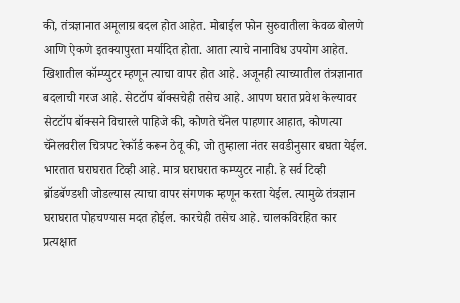की, तंत्रज्ञानात अमूलाग्र बदल होत आहेत. मोबाईल फोन सुरुवातीला केवळ बोलणे आणि ऐकणे इतक्यापुरता मर्यादित होता. आता त्याचे नानाविध उपयोग आहेत. खिशातील कॉम्प्युटर म्हणून त्याचा वापर होत आहे. अजूनही त्याच्यातील तंत्रज्ञानात बदलाची गरज आहे. सेटटॉप बॉक्सचेही तसेच आहे. आपण घरात प्रवेश केल्यावर सेटटॉप बॉक्सने विचारले पाहिजे की, कोणते चॅनेल पाहणार आहात, कोणत्या चॅनेलवरील चित्रपट रेकॉर्ड करून ठेवू की, जो तुम्हाला नंतर सवडीनुसार बघता येईल. भारतात घराघरात टिव्ही आहे. मात्र घराघरात कम्प्युटर नाही. हे सर्व टिव्ही ब्रॉडबॅण्डशी जोडल्यास त्याचा वापर संगणक म्हणून करता येईल. त्यामुळे तंत्रज्ञान घराघरात पोहचण्यास मदत होईल. कारचेही तसेच आहे. चालकविरहित कार प्रत्यक्षात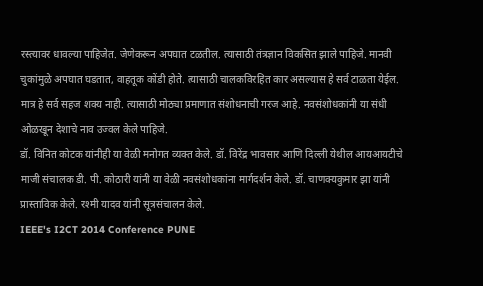रस्त्यावर धावल्या पाहिजेत. जेणेकरून अपघात टळतील. त्यासाठी तंत्रज्ञान विकसित झाले पाहिजे. मानवी चुकांमुळे अपघात घडतात, वाहतूक कोंडी होते. त्यासाठी चालकविरहित कार असल्यास हे सर्व टाळता येईल. मात्र हे सर्व सहज शक्य नाही. त्यासाठी मोठ्या प्रमाणात संशोधनाची गरज आहे. नवसंशोधकांनी या संधी ओळखून देशाचे नाव उज्वल केले पाहिजे.
डॉ. विनित कोटक यांनीही या वेळी मनोगत व्यक्त केले. डॉ. विरेंद्र भावसार आणि दिल्ली येथील आयआयटीचे माजी संचालक डी. पी. कोठारी यांनी या वेळी नवसंशोधकांना मार्गदर्शन केले. डॉ. चाणक्यकुमार झा यांनी प्रास्ताविक केले. रश्मी यादव यांनी सूत्रसंचालन केले.
IEEE's I2CT 2014 Conference PUNE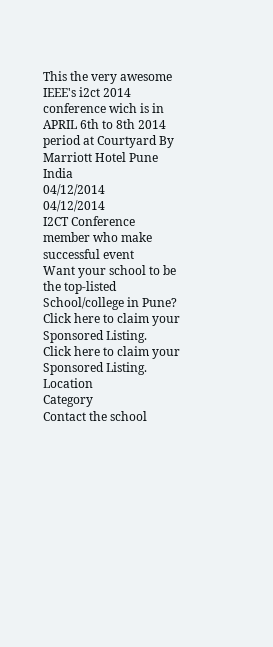This the very awesome IEEE's i2ct 2014 conference wich is in APRIL 6th to 8th 2014 period at Courtyard By Marriott Hotel Pune India
04/12/2014
04/12/2014
I2CT Conference member who make successful event
Want your school to be the top-listed School/college in Pune?
Click here to claim your Sponsored Listing.
Click here to claim your Sponsored Listing.
Location
Category
Contact the school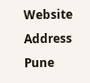Website
Address
Pune